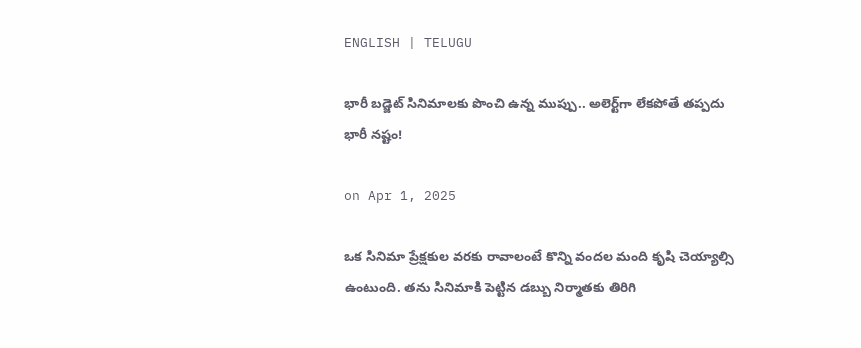ENGLISH | TELUGU

భారీ బడ్జెట్‌ సినిమాలకు పొంచి ఉన్న ముప్పు.. అలెర్ట్‌గా లేకపోతే తప్పదు భారీ నష్టం!

on Apr 1, 2025

ఒక సినిమా ప్రేక్షకుల వరకు రావాలంటే కొన్ని వందల మంది కృషి చెయ్యాల్సి ఉంటుంది. తను సినిమాకి పెట్టిన డబ్బు నిర్మాతకు తిరిగి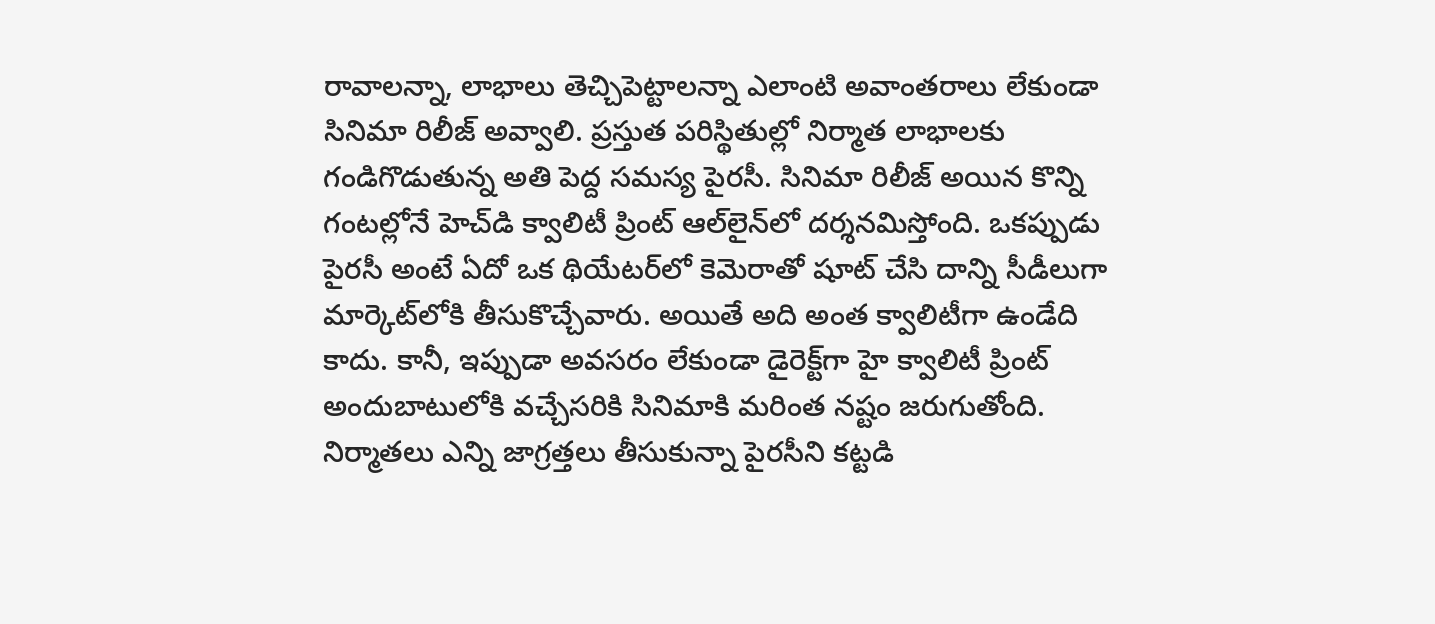రావాలన్నా, లాభాలు తెచ్చిపెట్టాలన్నా ఎలాంటి అవాంతరాలు లేకుండా సినిమా రిలీజ్‌ అవ్వాలి. ప్రస్తుత పరిస్థితుల్లో నిర్మాత లాభాలకు గండిగొడుతున్న అతి పెద్ద సమస్య పైరసీ. సినిమా రిలీజ్‌ అయిన కొన్ని గంటల్లోనే హెచ్‌డి క్వాలిటీ ప్రింట్‌ ఆల్‌లైన్‌లో దర్శనమిస్తోంది. ఒకప్పుడు పైరసీ అంటే ఏదో ఒక థియేటర్‌లో కెమెరాతో షూట్‌ చేసి దాన్ని సీడీలుగా మార్కెట్‌లోకి తీసుకొచ్చేవారు. అయితే అది అంత క్వాలిటీగా ఉండేది కాదు. కానీ, ఇప్పుడా అవసరం లేకుండా డైరెక్ట్‌గా హై క్వాలిటీ ప్రింట్‌ అందుబాటులోకి వచ్చేసరికి సినిమాకి మరింత నష్టం జరుగుతోంది. నిర్మాతలు ఎన్ని జాగ్రత్తలు తీసుకున్నా పైరసీని కట్టడి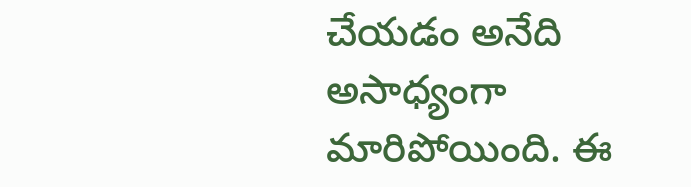చేయడం అనేది అసాధ్యంగా మారిపోయింది. ఈ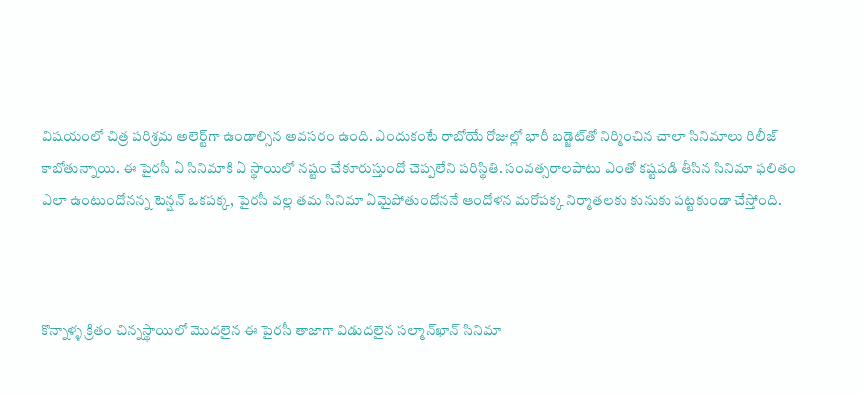విషయంలో చిత్ర పరిశ్రమ అలెర్ట్‌గా ఉండాల్సిన అవసరం ఉంది. ఎందుకంటే రాబోయే రోజుల్లో భారీ బడ్జెట్‌తో నిర్మించిన చాలా సినిమాలు రిలీజ్‌ కాబోతున్నాయి. ఈ పైరసీ ఏ సినిమాకి ఏ స్థాయిలో నష్టం చేకూరుస్తుందో చెప్పలేని పరిస్థితి. సంవత్సరాలపాటు ఎంతో కష్టపడి తీసిన సినిమా ఫలితం ఎలా ఉంటుందోనన్న టెన్షన్‌ ఒకపక్క, పైరసీ వల్ల తమ సినిమా ఏమైపోతుందోననే ఆందోళన మరోపక్క నిర్మాతలకు కునుకు పట్టకుండా చేస్తోంది.



కొన్నాళ్ళ క్రితం చిన్నస్థాయిలో మొదలైన ఈ పైరసీ తాజాగా విడుదలైన సల్మాన్‌ఖాన్‌ సినిమా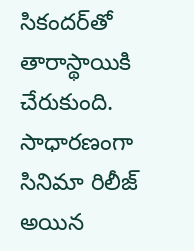సికందర్‌తో తారాస్థాయికి చేరుకుంది. సాధారణంగా సినిమా రిలీజ్‌ అయిన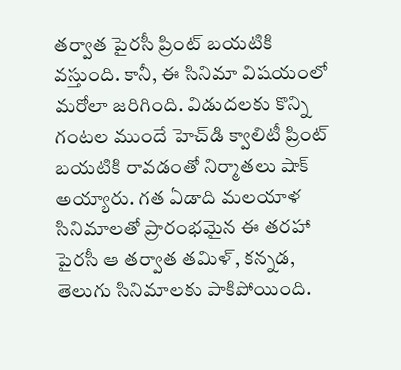తర్వాత పైరసీ ప్రింట్‌ బయటికి వస్తుంది. కానీ, ఈ సినిమా విషయంలో మరోలా జరిగింది. విడుదలకు కొన్ని గంటల ముందే హెచ్‌డి క్వాలిటీ ప్రింట్‌ బయటికి రావడంతో నిర్మాతలు షాక్‌ అయ్యారు. గత ఏడాది మలయాళ సినిమాలతో ప్రారంభమైన ఈ తరహా పైరసీ ఆ తర్వాత తమిళ్‌, కన్నడ, తెలుగు సినిమాలకు పాకిపోయింది.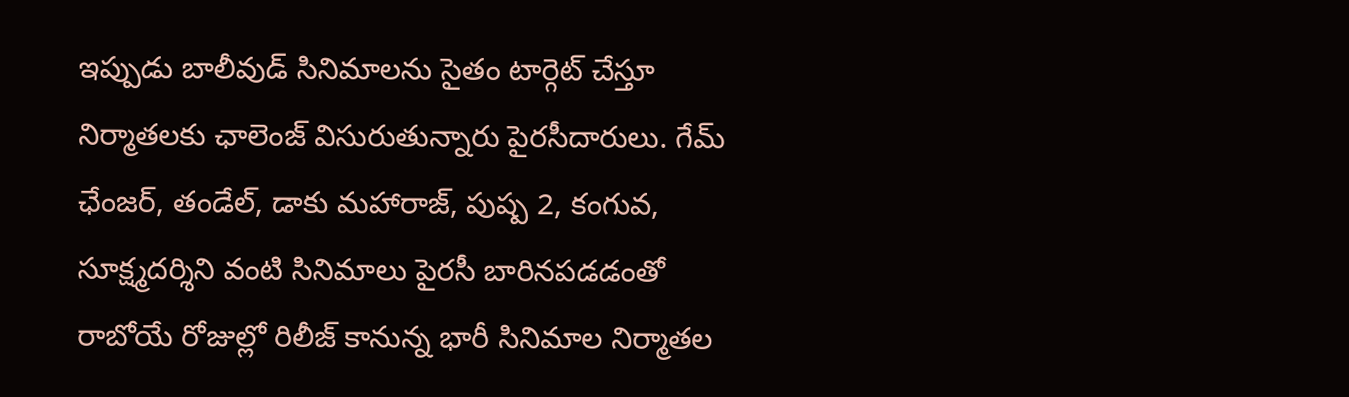ఇప్పుడు బాలీవుడ్‌ సినిమాలను సైతం టార్గెట్‌ చేస్తూ నిర్మాతలకు ఛాలెంజ్‌ విసురుతున్నారు పైరసీదారులు. గేమ్‌ ఛేంజర్‌, తండేల్‌, డాకు మహారాజ్‌, పుష్ప 2, కంగువ, సూక్ష్మదర్శిని వంటి సినిమాలు పైరసీ బారినపడడంతో రాబోయే రోజుల్లో రిలీజ్‌ కానున్న భారీ సినిమాల నిర్మాతల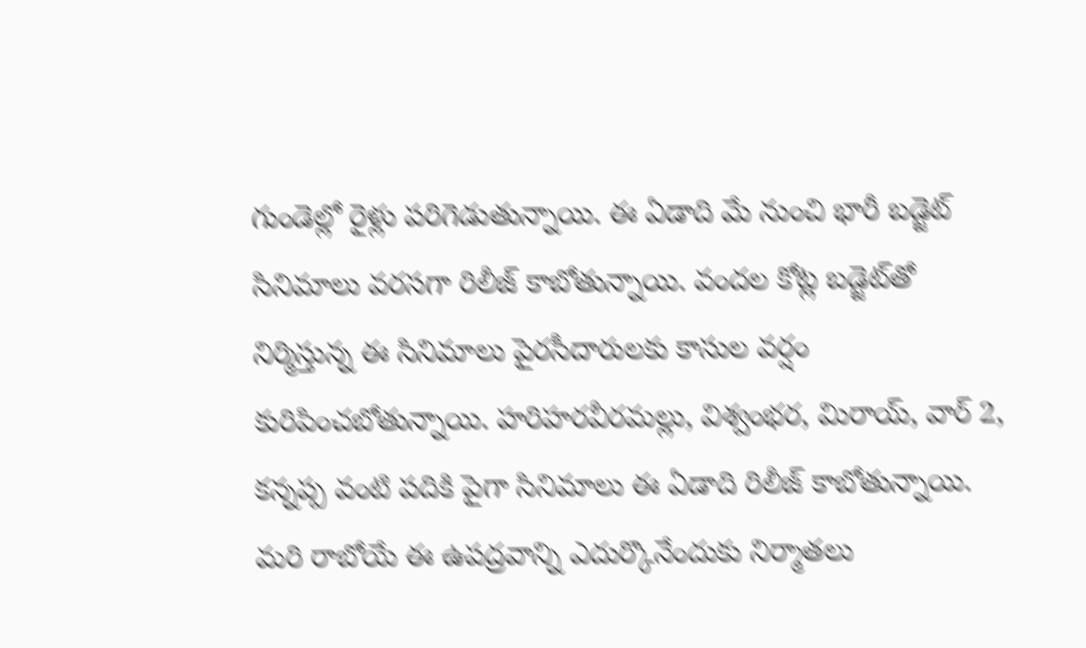గుండెల్లో రైళ్లు పరిగెడుతున్నాయి. ఈ ఏడాది మే నుంచి భారీ బడ్జెట్‌ సినిమాలు వరసగా రిలీజ్‌ కాబోతున్నాయి. వందల కోట్ల బడ్జెట్‌తో నిర్మిస్తున్న ఈ సినిమాలు పైరసీదారులకు కాసుల వర్షం కురిపించబోతున్నాయి. హరిహరవీరమల్లు, విశ్వంభర, మిరాయ్‌, వార్‌ 2, కన్నప్ప వంటి పదికి పైగా సినిమాలు ఈ ఏడాది రిలీజ్‌ కాబోతున్నాయి. మరి రాబోయే ఈ ఉపద్రవాన్ని ఎదుర్కొనేందుకు నిర్మాతలు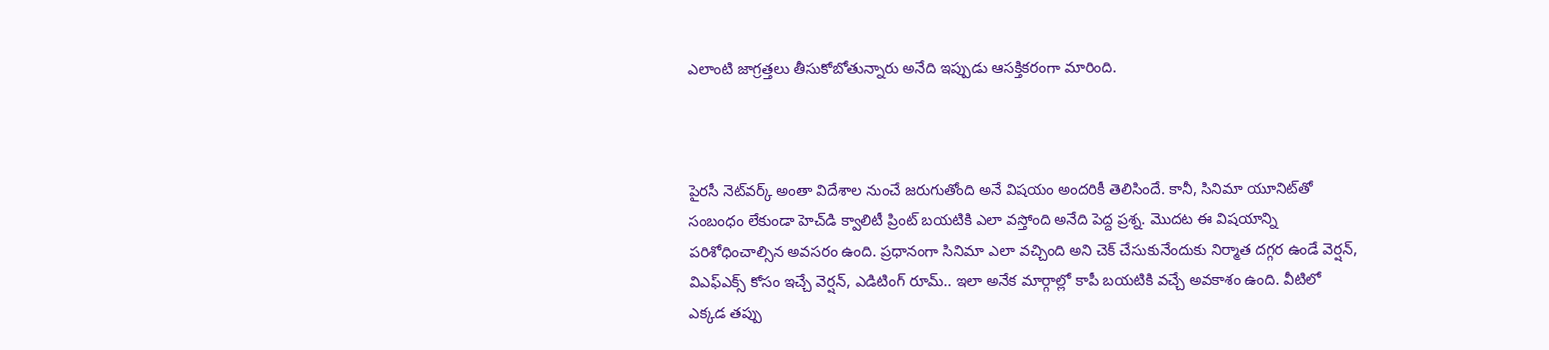ఎలాంటి జాగ్రత్తలు తీసుకోబోతున్నారు అనేది ఇప్పుడు ఆసక్తికరంగా మారింది.



పైరసీ నెట్‌వర్క్‌ అంతా విదేశాల నుంచే జరుగుతోంది అనే విషయం అందరికీ తెలిసిందే. కానీ, సినిమా యూనిట్‌తో సంబంధం లేకుండా హెచ్‌డి క్వాలిటీ ప్రింట్‌ బయటికి ఎలా వస్తోంది అనేది పెద్ద ప్రశ్న. మొదట ఈ విషయాన్ని పరిశోధించాల్సిన అవసరం ఉంది. ప్రధానంగా సినిమా ఎలా వచ్చింది అని చెక్‌ చేసుకునేందుకు నిర్మాత దగ్గర ఉండే వెర్షన్‌, విఎఫ్‌ఎక్స్‌ కోసం ఇచ్చే వెర్షన్‌, ఎడిటింగ్‌ రూమ్‌.. ఇలా అనేక మార్గాల్లో కాపీ బయటికి వచ్చే అవకాశం ఉంది. వీటిలో ఎక్కడ తప్పు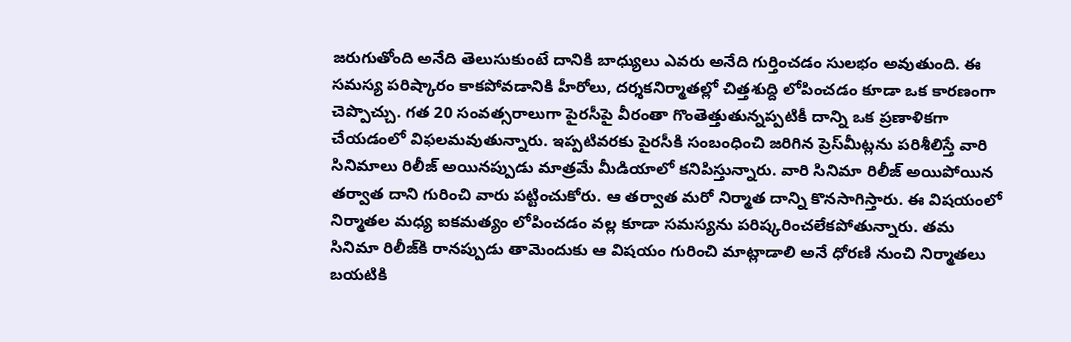జరుగుతోంది అనేది తెలుసుకుంటే దానికి బాధ్యులు ఎవరు అనేది గుర్తించడం సులభం అవుతుంది. ఈ సమస్య పరిష్కారం కాకపోవడానికి హీరోలు, దర్శకనిర్మాతల్లో చిత్తశుద్ది లోపించడం కూడా ఒక కారణంగా చెప్పొచ్చు. గత 20 సంవత్సరాలుగా పైరసీపై వీరంతా గొంతెత్తుతున్నప్పటికీ దాన్ని ఒక ప్రణాళికగా చేయడంలో విఫలమవుతున్నారు. ఇప్పటివరకు పైరసీకి సంబంధించి జరిగిన ప్రెస్‌మీట్లను పరిశీలిస్తే వారి సినిమాలు రిలీజ్‌ అయినప్పుడు మాత్రమే మీడియాలో కనిపిస్తున్నారు. వారి సినిమా రిలీజ్‌ అయిపోయిన తర్వాత దాని గురించి వారు పట్టించుకోరు. ఆ తర్వాత మరో నిర్మాత దాన్ని కొనసాగిస్తారు. ఈ విషయంలో నిర్మాతల మధ్య ఐకమత్యం లోపించడం వల్ల కూడా సమస్యను పరిష్కరించలేకపోతున్నారు. తమ సినిమా రిలీజ్‌కి రానప్పుడు తామెందుకు ఆ విషయం గురించి మాట్లాడాలి అనే ధోరణి నుంచి నిర్మాతలు బయటికి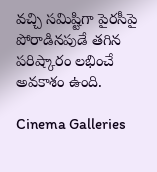వచ్చి సమిష్టిగా పైరసీపై పోరాడినపుడే తగిన పరిష్కారం లభించే అవకాశం ఉంది.

Cinema Galleries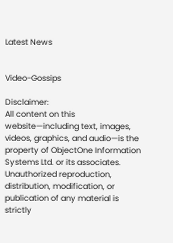Latest News


Video-Gossips

Disclaimer:
All content on this website—including text, images, videos, graphics, and audio—is the property of ObjectOne Information Systems Ltd. or its associates. Unauthorized reproduction, distribution, modification, or publication of any material is strictly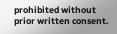prohibited without prior written consent.